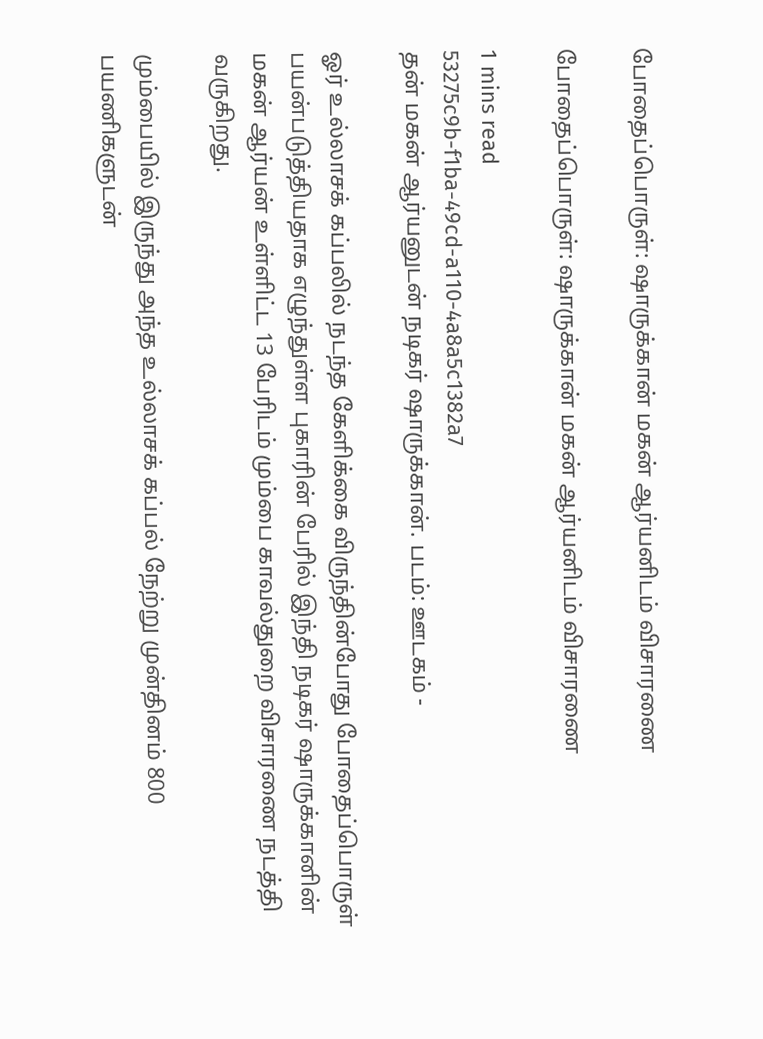போதைப்பொருள்: ஷாருக்கான் மகன் ஆர்யனிடம் விசாரணை

போதைப்பொருள்: ஷாருக்கான் மகன் ஆர்யனிடம் விசாரணை

1 mins read
53275c9b-f1ba-49cd-a110-4a8a5c1382a7
தன் மகன் ஆர்யனுடன் நடிகர் ஷாருக்கான். படம்: ஊடகம் -

ஓர் உல்லாசக் கப்பலில் நடந்த கேளிக்கை விருந்தின்போது போதைப்பொருள் பயன்படுத்தியதாக எழுந்துள்ள புகாரின் பேரில் இந்தி நடிகர் ஷாருக்கானின் மகன் ஆர்யன் உள்ளிட்ட 13 பேரிடம் மும்பை காவல்துறை விசாரணை நடத்தி வருகிறது.

மும்பையில் இருந்து அந்த உல்லாசக் கப்பல் நேற்று முன்தினம் 800 பயணிகளுடன்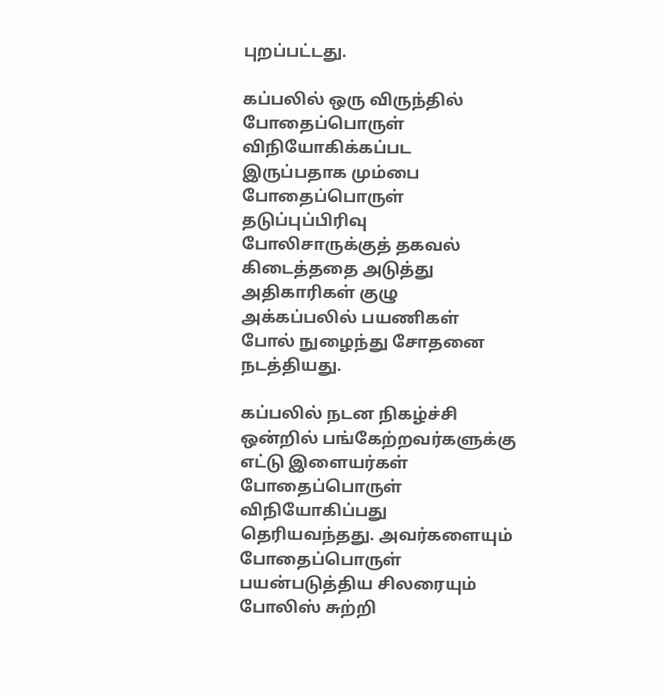புறப்பட்டது.

கப்பலில் ஒரு விருந்தில் போதைப்பொருள் விநியோகிக்கப்பட இருப்பதாக மும்பை போதைப்பொருள் தடுப்புப்பிரிவு போலிசாருக்குத் தகவல் கிடைத்ததை அடுத்து அதிகாரிகள் குழு அக்கப்பலில் பயணிகள் போல் நுழைந்து சோதனை நடத்தியது.

கப்பலில் நடன நிகழ்ச்சி ஒன்றில் பங்கேற்றவர்களுக்கு எட்டு இளையர்கள் போதைப்பொருள் விநியோகிப்பது தெரியவந்தது. அவர்களையும் போதைப்பொருள் பயன்படுத்திய சிலரையும் போலிஸ் சுற்றி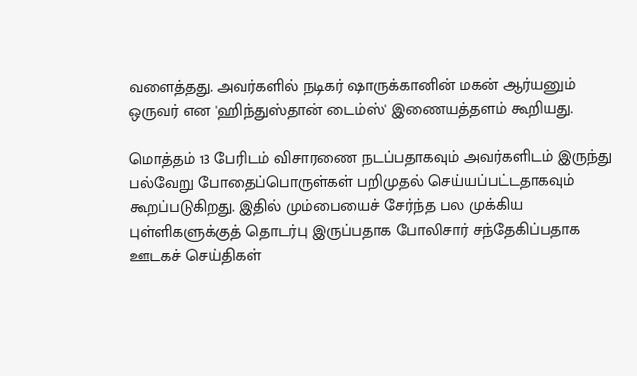வளைத்தது. அவர்களில் நடிகர் ஷாருக்கானின் மகன் ஆர்யனும் ஒருவர் என 'ஹிந்துஸ்தான் டைம்ஸ்' இணையத்தளம் கூறியது.

மொத்தம் 13 பேரிடம் விசாரணை நடப்பதாகவும் அவர்களிடம் இருந்து பல்வேறு போதைப்பொருள்கள் பறிமுதல் செய்யப்பட்டதாகவும் கூறப்படுகிறது. இதில் மும்பையைச் சேர்ந்த பல முக்கிய புள்ளிகளுக்குத் தொடர்பு இருப்பதாக போலிசார் சந்தேகிப்பதாக ஊடகச் செய்திகள்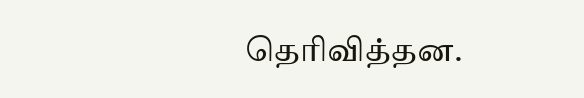தெரிவித்தன.